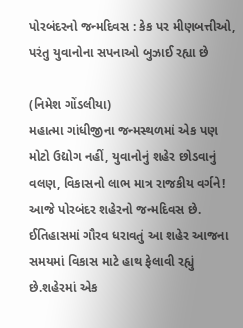પોરબંદરનો જન્મદિવસ : કેક પર મીણબત્તીઓ, પરંતુ યુવાનોના સપનાઓ બુઝાઈ રહ્યા છે

(નિમેશ ગોંડલીયા)
મહાત્મા ગાંધીજીના જન્મસ્થળમાં એક પણ મોટો ઉદ્યોગ નહીં, યુવાનોનું શહેર છોડવાનું વલણ, વિકાસનો લાભ માત્ર રાજકીય વર્ગને!
આજે પોરબંદર શહેરનો જન્મદિવસ છે. ઈતિહાસમાં ગૌરવ ધરાવતું આ શહેર આજના સમયમાં વિકાસ માટે હાથ ફેલાવી રહ્યું છે.શહેરમાં એક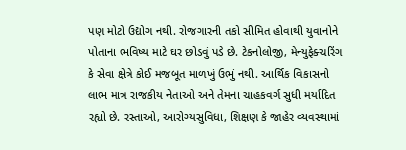પણ મોટો ઉદ્યોગ નથી. રોજગારની તકો સીમિત હોવાથી યુવાનોને પોતાના ભવિષ્ય માટે ઘર છોડવું પડે છે. ટેકનોલોજી, મેન્યુફેક્ચરિંગ કે સેવા ક્ષેત્રે કોઈ મજબૂત માળખું ઉભું નથી. આર્થિક વિકાસનો લાભ માત્ર રાજકીય નેતાઓ અને તેમના ચાહકવર્ગ સુધી મર્યાદિત રહ્યો છે. રસ્તાઓ, આરોગ્યસુવિધા, શિક્ષણ કે જાહેર વ્યવસ્થામાં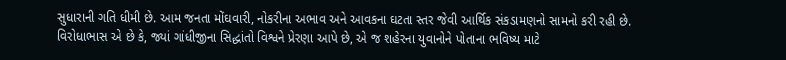સુધારાની ગતિ ધીમી છે. આમ જનતા મોંઘવારી, નોકરીના અભાવ અને આવકના ઘટતા સ્તર જેવી આર્થિક સંકડામણનો સામનો કરી રહી છે.
વિરોધાભાસ એ છે કે, જ્યાં ગાંધીજીના સિદ્ધાંતો વિશ્વને પ્રેરણા આપે છે, એ જ શહેરના યુવાનોને પોતાના ભવિષ્ય માટે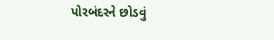પોરબંદરને છોડવું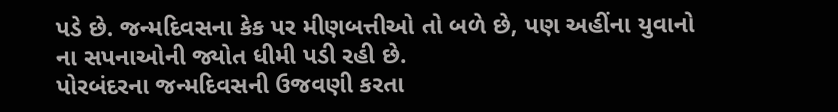પડે છે. જન્મદિવસના કેક પર મીણબત્તીઓ તો બળે છે, પણ અહીંના યુવાનો ના સપનાઓની જ્યોત ધીમી પડી રહી છે.
પોરબંદરના જન્મદિવસની ઉજવણી કરતા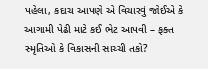પહેલા, કદાચ આપણે એ વિચારવું જોઈએ કે આગામી પેઢી માટે કઈ ભેટ આપવી – ફક્ત સ્મૃતિઓ કે વિકાસની સાચ્ચી તકો?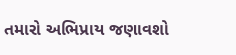તમારો અભિપ્રાય જણાવશો